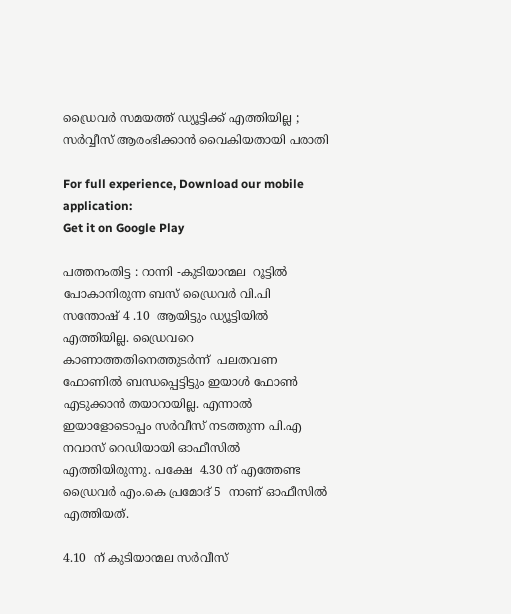ഡ്രൈവര്‍ സമയത്ത് ഡ്യൂട്ടിക്ക് എത്തിയില്ല ; സര്‍വ്വീസ് ആരംഭിക്കാന്‍ വൈകിയതായി പരാതി

For full experience, Download our mobile application:
Get it on Google Play

പത്തനംതിട്ട : റാന്നി -കുടിയാന്മല  റൂട്ടില്‍  പോകാനിരുന്ന ബസ്‌ ഡ്രൈവര്‍ വി.പി സന്തോഷ്‌ 4 .10  ആയിട്ടും ഡ്യൂട്ടിയില്‍ എത്തിയില്ല. ഡ്രൈവറെ കാണാത്തതിനെത്തുടര്‍ന്ന്  പലതവണ ഫോണില്‍ ബന്ധപ്പെട്ടിട്ടും ഇയാള്‍ ഫോണ്‍ എടുക്കാന്‍ തയാറായില്ല. എന്നാല്‍ ഇയാളോടൊപ്പം സര്‍വീസ് നടത്തുന്ന പി.എ നവാസ് റെഡിയായി ഓഫീസില്‍ എത്തിയിരുന്നു. പക്ഷേ  4.30 ന് എത്തേണ്ട  ഡ്രൈവര്‍ എം.കെ പ്രമോദ് 5  നാണ് ഓഫീസില്‍ എത്തിയത്.

4.10  ന് കുടിയാന്മല സര്‍വീസ്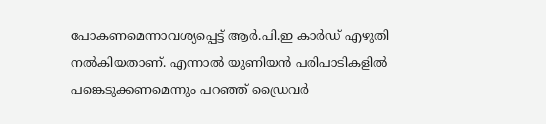പോകണമെന്നാവശ്യപ്പെട്ട് ആര്‍.പി.ഇ കാര്‍ഡ്‌ എഴുതി നല്‍കിയതാണ്. എന്നാല്‍ യുണിയന്‍ പരിപാടികളില്‍ പങ്കെടുക്കണമെന്നും പറഞ്ഞ് ഡ്രൈവര്‍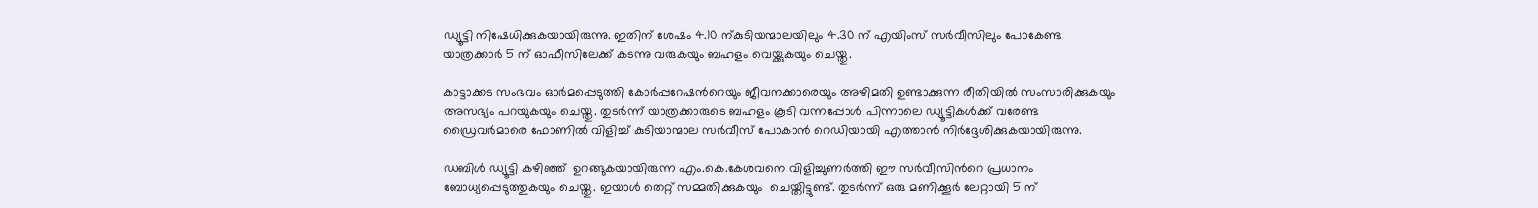ഡ്യൂട്ടി നിഷേധിക്കുകയായിരുന്നു. ഇതിന് ശേഷം 4.10 ന്കുടിയന്മാലയിലും 4.30 ന് എയിംസ് സര്‍വീസിലും പോകേണ്ട യാത്രക്കാര്‍ 5 ന് ഓഫീസിലേക്ക് കടന്നു വരുകയും ബഹളം വെയ്ക്കുകയും ചെയ്തു.

കാട്ടാക്കട സംഭവം ഓര്‍മപ്പെടുത്തി കോര്‍പ്പറേഷന്‍റെയും ജീവനക്കാരെയും അഴിമതി ഉണ്ടാക്കുന്ന രീതിയില്‍ സംസാരിക്കുകയും അസഭ്യം പറയുകയും ചെയ്തു. തുടര്‍ന്ന് യാത്രക്കാരുടെ ബഹളം കൂടി വന്നപ്പോള്‍ പിന്നാലെ ഡ്യൂട്ടികള്‍ക്ക് വരേണ്ട ഡ്രൈവര്‍മാരെ ഫോണില്‍ വിളിച്ച് കുടിയാന്മാല സര്‍വീസ് പോകാന്‍ റെഡിയായി എത്താന്‍ നിര്‍ദ്ദേശിക്കുകയായിരുന്നു.

ഡബിള്‍ ഡ്യൂട്ടി കഴിഞ്ഞ്  ഉറങ്ങുകയായിരുന്ന എം.കെ.കേശവനെ വിളിച്ചുണര്‍ത്തി ഈ സര്‍വീസിന്‍റെ പ്രധാനം ബോധ്യപ്പെടുത്തുകയും ചെയ്തു. ഇയാള്‍ തെറ്റ് സമ്മതിക്കുകയും  ചെയ്തിട്ടുണ്ട്. തുടര്‍ന്ന് ഒരു മണിക്കൂര്‍ ലേറ്റായി 5 ന്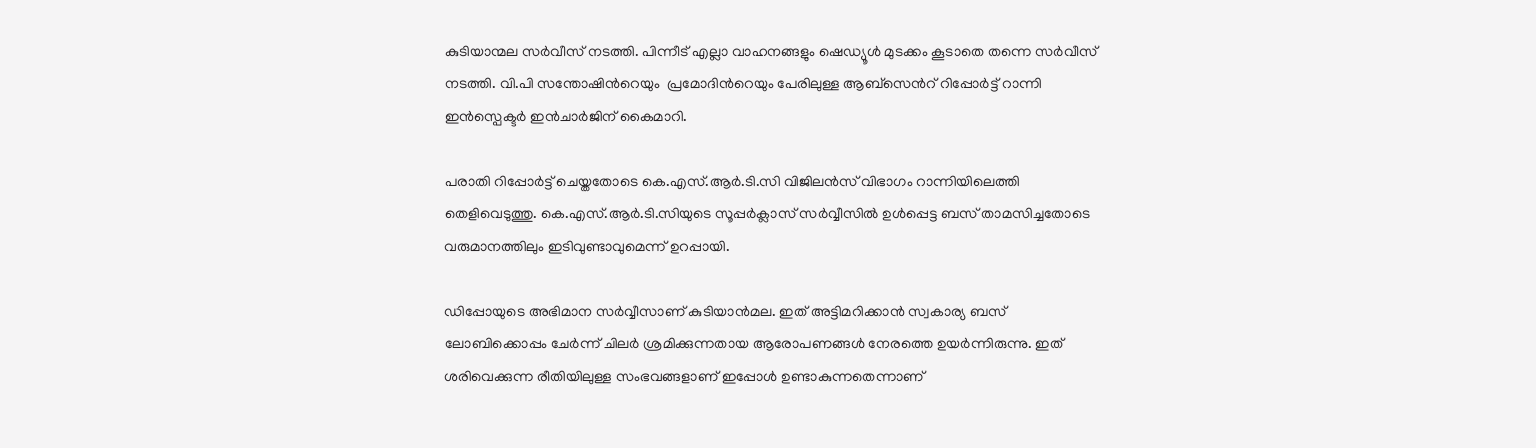കുടിയാന്മല സര്‍വീസ് നടത്തി. പിന്നീട് എല്ലാ വാഹനങ്ങളും ഷെഡ്യൂള്‍ മുടക്കം കൂടാതെ തന്നെ സര്‍വീസ് നടത്തി. വി.പി സന്തോഷിന്‍റെയും  പ്രമോദിന്‍റെയും പേരിലുള്ള ആബ്സെന്‍റ് റിപ്പോര്‍ട്ട്‌ റാന്നി ഇന്‍സ്പെക്ടര്‍ ഇന്‍ചാര്‍ജിന് കൈമാറി.

പരാതി റിപ്പോര്‍ട്ട് ചെയ്തതോടെ കെ.എസ്.ആര്‍.ടി.സി വിജിലന്‍സ് വിഭാഗം റാന്നിയിലെത്തി തെളിവെടുത്തു. കെ.എസ്.ആര്‍.ടി.സിയുടെ സൂപ്പര്‍ക്ലാസ് സര്‍വ്വീസില്‍ ഉള്‍പ്പെട്ട ബസ് താമസിച്ചതോടെ വരുമാനത്തിലും ഇടിവുണ്ടാവുമെന്ന് ഉറപ്പായി.

ഡിപ്പോയുടെ അഭിമാന സര്‍വ്വീസാണ് കുടിയാന്‍മല. ഇത് അട്ടിമറിക്കാന്‍ സ്വകാര്യ ബസ് ലോബിക്കൊപ്പം ചേര്‍ന്ന് ചിലര്‍ ശ്രമിക്കുന്നതായ ആരോപണങ്ങള്‍ നേരത്തെ ഉയര്‍ന്നിരുന്നു. ഇത് ശരിവെക്കുന്ന രീതിയിലുള്ള സംഭവങ്ങളാണ് ഇപ്പോള്‍ ഉണ്ടാകുന്നതെന്നാണ്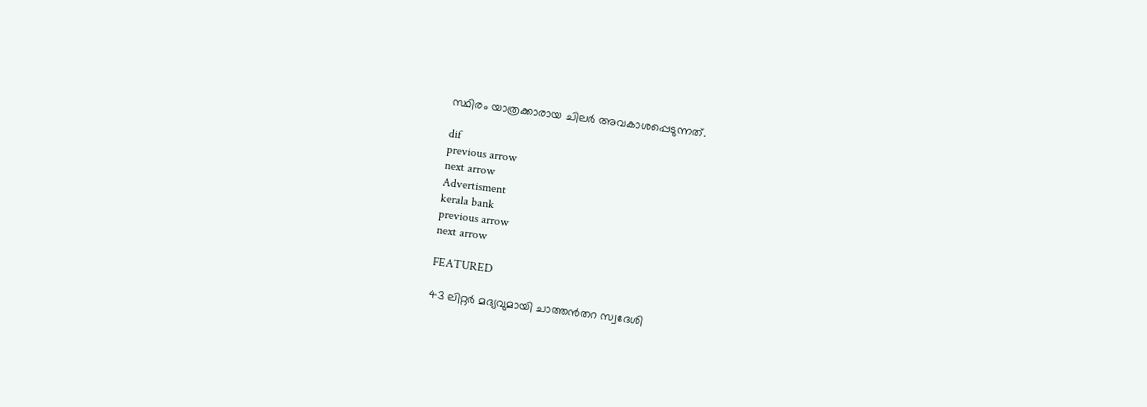സ്ഥിരം യാത്രക്കാരായ ചിലര്‍ അവകാശപ്പെടുന്നത്.

dif
previous arrow
next arrow
Advertisment
kerala bank
previous arrow
next arrow

FEATURED

43 ലിറ്റർ മദ്യവുമായി ചാത്തൻതറ സ്വദേശി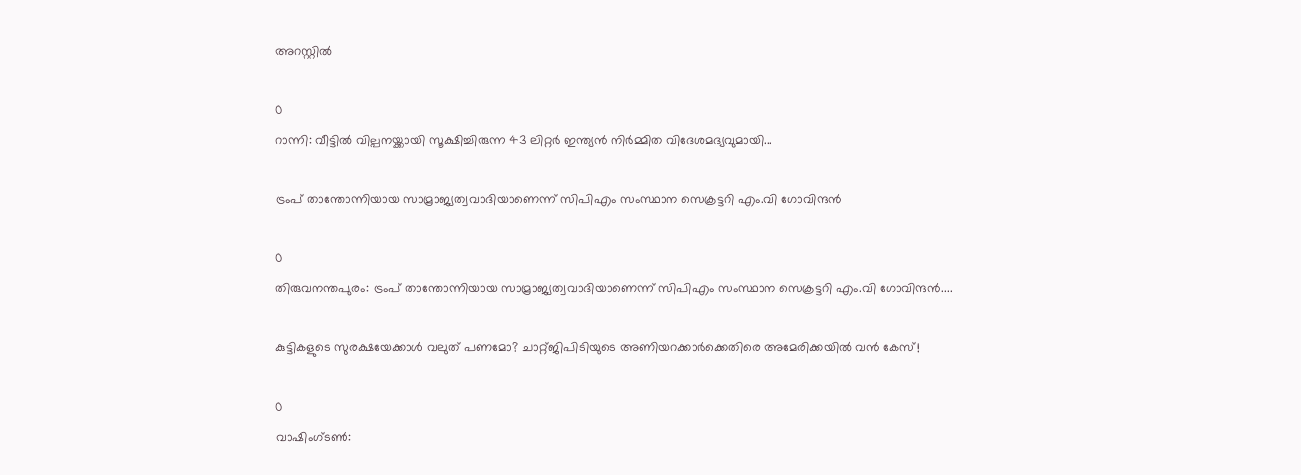അറസ്റ്റിൽ

0
റാന്നി: വീട്ടിൽ വില്പനയ്ക്കായി സൂക്ഷിച്ചിരുന്ന 43 ലിറ്റർ ഇന്ത്യൻ നിർമ്മിത വിദേശമദ്യവുമായി...

ട്രംപ് താന്തോന്നിയായ സാമ്രാജ്യത്വവാദിയാണെന്ന് സിപിഎം സംസ്ഥാന സെക്രട്ടറി എം.വി ഗോവിന്ദൻ

0
തിരുവനന്തപുരം: ട്രംപ് താന്തോന്നിയായ സാമ്രാജ്യത്വവാദിയാണെന്ന് സിപിഎം സംസ്ഥാന സെക്രട്ടറി എം.വി ഗോവിന്ദൻ....

കുട്ടികളുടെ സുരക്ഷയേക്കാൾ വലുത് പണമോ? ചാറ്റ്ജിപിടിയുടെ അണിയറക്കാർക്കെതിരെ അമേരിക്കയിൽ വൻ കേസ്!

0
വാഷിംഗ്ടൺ: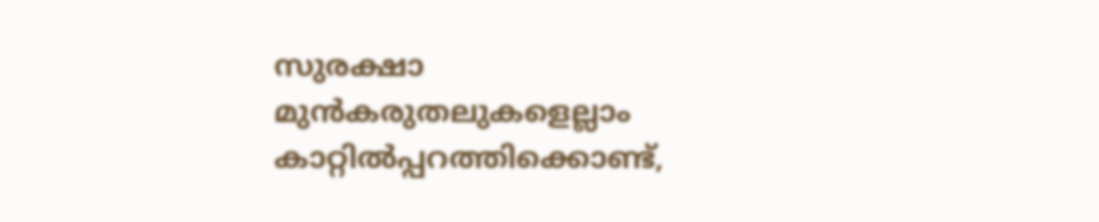സുരക്ഷാ മുൻകരുതലുകളെല്ലാം കാറ്റിൽപ്പറത്തിക്കൊണ്ട്,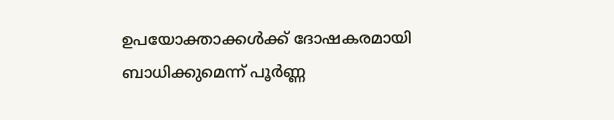ഉപയോക്താക്കൾക്ക് ദോഷകരമായി ബാധിക്കുമെന്ന് പൂർണ്ണ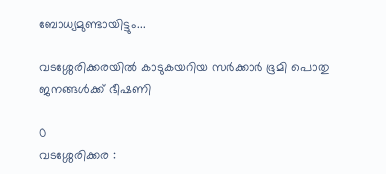ബോധ്യമുണ്ടായിട്ടും...

വടശ്ശേരിക്കരയില്‍ കാടുകയറിയ സര്‍ക്കാര്‍ ഭൂമി പൊതു ജനങ്ങള്‍ക്ക് ഭീഷണി

0
വടശ്ശേരിക്കര :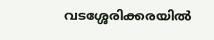വടശ്ശേരിക്കരയില്‍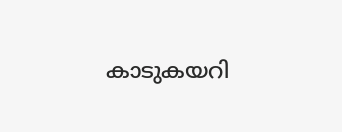കാടുകയറി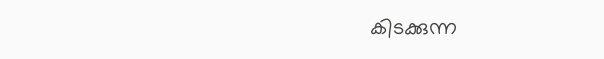കിടക്കുന്ന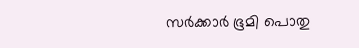സര്‍ക്കാര്‍ ഭൂമി പൊതു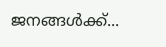ജനങ്ങള്‍ക്ക്...